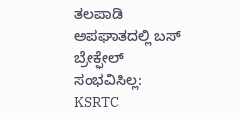ತಲಪಾಡಿ ಅಪಘಾತದಲ್ಲಿ ಬಸ್ ಬ್ರೇಕ್ಫೇಲ್ ಸಂಭವಿಸಿಲ್ಲ: KSRTC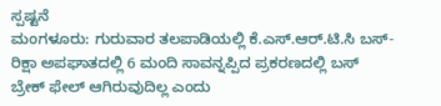ಸ್ಪಷ್ಟನೆ
ಮಂಗಳೂರು: ಗುರುವಾರ ತಲಪಾಡಿಯಲ್ಲಿ ಕೆ.ಎಸ್.ಆರ್.ಟಿ.ಸಿ ಬಸ್- ರಿಕ್ಷಾ ಅಪಘಾತದಲ್ಲಿ 6 ಮಂದಿ ಸಾವನ್ನಪ್ಪಿದ ಪ್ರಕರಣದಲ್ಲಿ ಬಸ್ ಬ್ರೇಕ್ ಫೇಲ್ ಆಗಿರುವುದಿಲ್ಲ ಎಂದು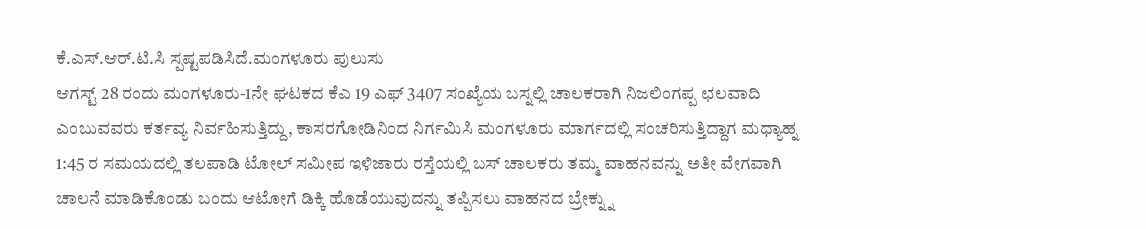ಕೆ.ಎಸ್.ಆರ್.ಟಿ.ಸಿ ಸ್ಪಷ್ಟಪಡಿಸಿದೆ.ಮಂಗಳೂರು ಪುಲುಸು
ಆಗಸ್ಟ್ 28 ರಂದು ಮಂಗಳೂರು-1ನೇ ಘಟಕದ ಕೆಎ 19 ಎಫ್ 3407 ಸಂಖ್ಯೆಯ ಬಸ್ನಲ್ಲಿ ಚಾಲಕರಾಗಿ ನಿಜಲಿಂಗಪ್ಪ ಛಲವಾದಿ ಎಂಬುವವರು ಕರ್ತವ್ಯ ನಿರ್ವಹಿಸುತ್ತಿದ್ದು, ಕಾಸರಗೋಡಿನಿಂದ ನಿರ್ಗಮಿಸಿ ಮಂಗಳೂರು ಮಾರ್ಗದಲ್ಲಿ ಸಂಚರಿಸುತ್ತಿದ್ದಾಗ ಮಧ್ಯಾಹ್ನ 1:45 ರ ಸಮಯದಲ್ಲಿ ತಲಪಾಡಿ ಟೋಲ್ ಸಮೀಪ ಇಳಿಜಾರು ರಸ್ತೆಯಲ್ಲಿ ಬಸ್ ಚಾಲಕರು ತಮ್ಮ ವಾಹನವನ್ನು ಅತೀ ವೇಗವಾಗಿ ಚಾಲನೆ ಮಾಡಿಕೊಂಡು ಬಂದು ಆಟೋಗೆ ಡಿಕ್ಕಿ ಹೊಡೆಯುವುದನ್ನು ತಪ್ಪಿಸಲು ವಾಹನದ ಬ್ರೇಕ್ನ್ನು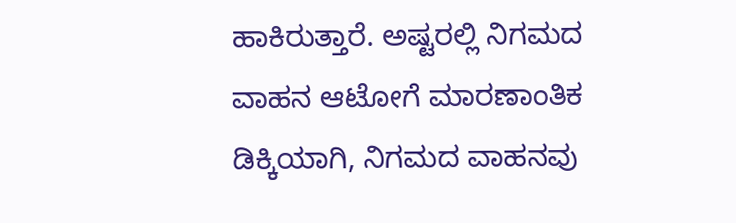ಹಾಕಿರುತ್ತಾರೆ. ಅಷ್ಟರಲ್ಲಿ ನಿಗಮದ ವಾಹನ ಆಟೋಗೆ ಮಾರಣಾಂತಿಕ ಡಿಕ್ಕಿಯಾಗಿ, ನಿಗಮದ ವಾಹನವು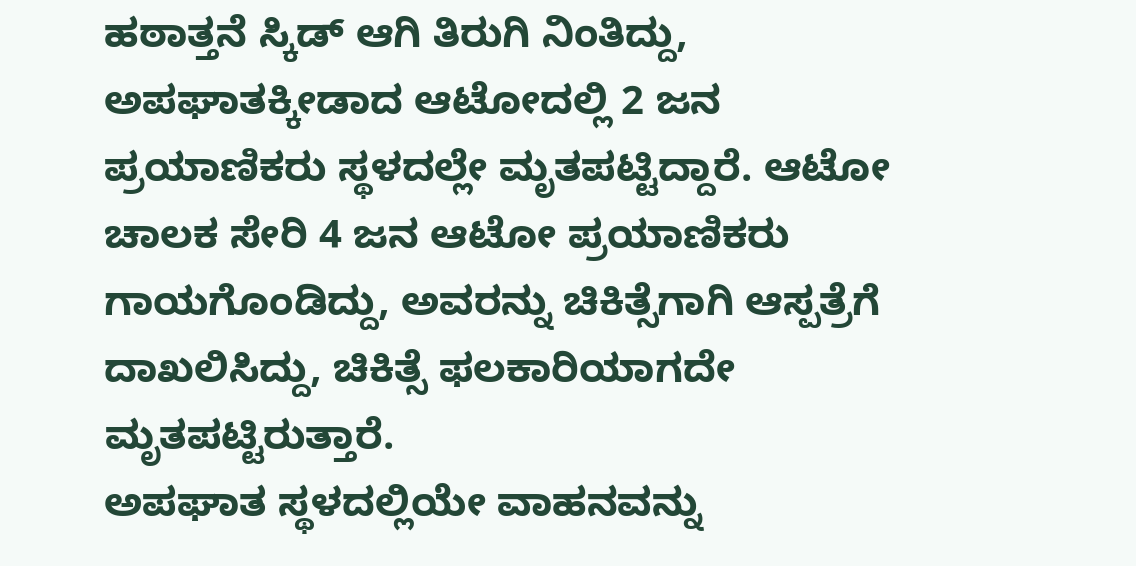ಹಠಾತ್ತನೆ ಸ್ಕಿಡ್ ಆಗಿ ತಿರುಗಿ ನಿಂತಿದ್ದು, ಅಪಘಾತಕ್ಕೀಡಾದ ಆಟೋದಲ್ಲಿ 2 ಜನ ಪ್ರಯಾಣಿಕರು ಸ್ಥಳದಲ್ಲೇ ಮೃತಪಟ್ಟಿದ್ದಾರೆ. ಆಟೋ ಚಾಲಕ ಸೇರಿ 4 ಜನ ಆಟೋ ಪ್ರಯಾಣಿಕರು ಗಾಯಗೊಂಡಿದ್ದು, ಅವರನ್ನು ಚಿಕಿತ್ಸೆಗಾಗಿ ಆಸ್ಪತ್ರೆಗೆ ದಾಖಲಿಸಿದ್ದು, ಚಿಕಿತ್ಸೆ ಫಲಕಾರಿಯಾಗದೇ ಮೃತಪಟ್ಟಿರುತ್ತಾರೆ.
ಅಪಘಾತ ಸ್ಥಳದಲ್ಲಿಯೇ ವಾಹನವನ್ನು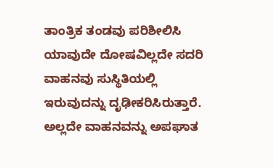ತಾಂತ್ರಿಕ ತಂಡವು ಪರಿಶೀಲಿಸಿ ಯಾವುದೇ ದೋಷವಿಲ್ಲದೇ ಸದರಿ ವಾಹನವು ಸುಸ್ಥಿತಿಯಲ್ಲಿ ಇರುವುದನ್ನು ದೃಢೀಕರಿಸಿರುತ್ತಾರೆ. ಅಲ್ಲದೇ ವಾಹನವನ್ನು ಅಪಘಾತ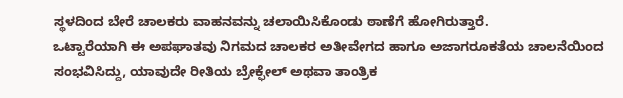ಸ್ಥಳದಿಂದ ಬೇರೆ ಚಾಲಕರು ವಾಹನವನ್ನು ಚಲಾಯಿಸಿಕೊಂಡು ಠಾಣೆಗೆ ಹೋಗಿರುತ್ತಾರೆ.
ಒಟ್ಟಾರೆಯಾಗಿ ಈ ಅಪಘಾತವು ನಿಗಮದ ಚಾಲಕರ ಅತೀವೇಗದ ಹಾಗೂ ಅಜಾಗರೂಕತೆಯ ಚಾಲನೆಯಿಂದ ಸಂಭವಿಸಿದ್ದು, ಯಾವುದೇ ರೀತಿಯ ಬ್ರೇಕ್ಫೇಲ್ ಅಥವಾ ತಾಂತ್ರಿಕ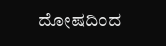ದೋಷದಿಂದ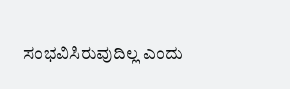ಸಂಭವಿಸಿರುವುದಿಲ್ಲ ಎಂದು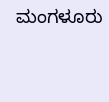ಮಂಗಳೂರು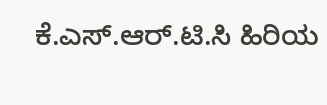ಕೆ.ಎಸ್.ಆರ್.ಟಿ.ಸಿ ಹಿರಿಯ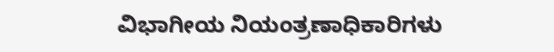ವಿಭಾಗೀಯ ನಿಯಂತ್ರಣಾಧಿಕಾರಿಗಳು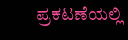ಪ್ರಕಟಣೆಯಲ್ಲಿ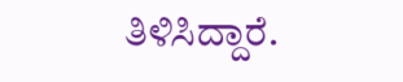ತಿಳಿಸಿದ್ದಾರೆ.